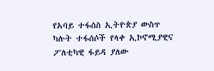የአባይ ተፋሰስ ኢትዮጵያ ውስጥ ካሉት ተፋሰሶች የላቀ ኢኮኖሚያዊና ፖለቲካዊ ፋይዳ ያለው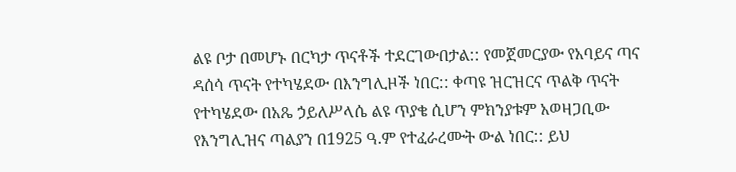ልዩ ቦታ በመሆኑ በርካታ ጥናቶች ተደርገውበታል:: የመጀመርያው የአባይና ጣና ዳሰሳ ጥናት የተካሄደው በእንግሊዞች ነበር:: ቀጣዩ ዝርዝርና ጥልቅ ጥናት የተካሄደው በአጼ ኃይለሥላሴ ልዩ ጥያቄ ሲሆን ምክንያቱም አወዛጋቢው የእንግሊዝና ጣልያን በ1925 ዓ.ም የተፈራረሙት ውል ነበር:: ይህ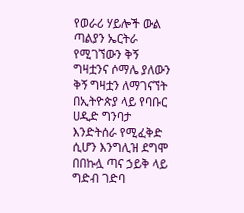የወራሪ ሃይሎች ውል ጣልያን ኤርትራ የሚገኘውን ቅኝ ግዛቷንና ሶማሌ ያለውን ቅኝ ግዛቷን ለማገናኘት በኢትዮጵያ ላይ የባቡር ሀዲድ ግንባታ እንድትሰራ የሚፈቅድ ሲሆን እንግሊዝ ደግሞ በበኩሏ ጣና ኃይቅ ላይ ግድብ ገድባ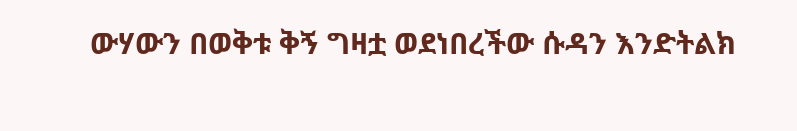ውሃውን በወቅቱ ቅኝ ግዛቷ ወደነበረችው ሱዳን እንድትልክ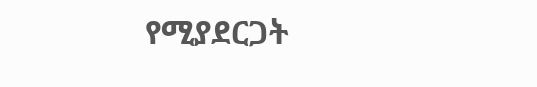የሚያደርጋት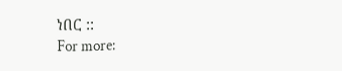ነበር ::
For more: